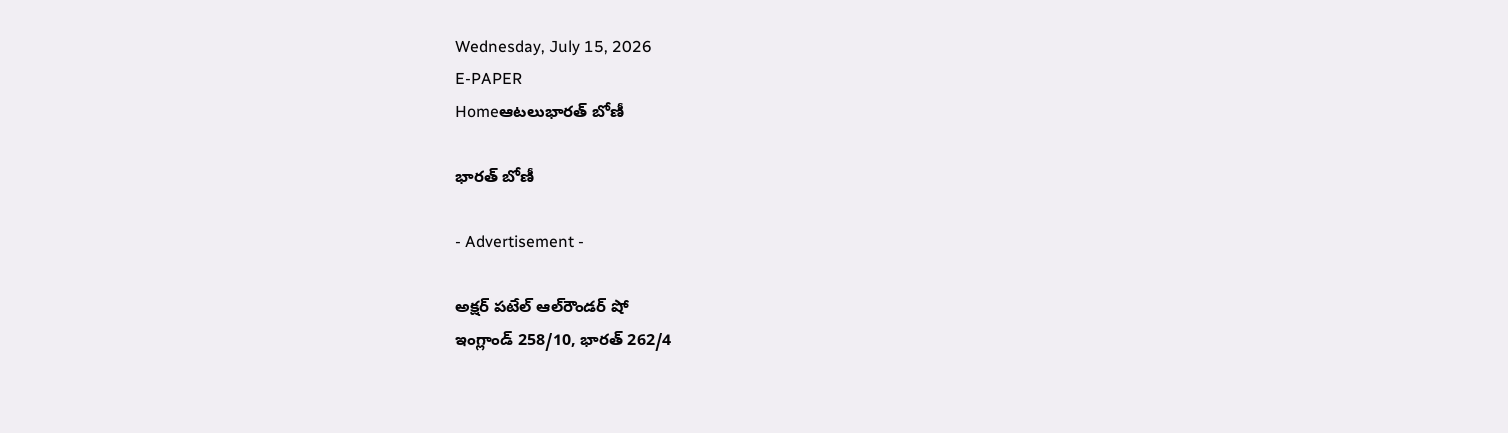Wednesday, July 15, 2026
E-PAPER
Homeఆటలుభారత్‌ బోణీ

భారత్‌ బోణీ

- Advertisement -

అక్షర్‌ పటేల్‌ ఆల్‌రౌండర్‌ షో
ఇంగ్లాండ్‌ 258/10, భారత్‌ 262/4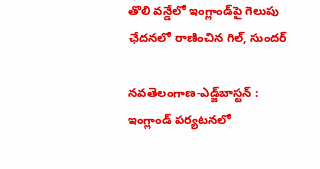తొలి వన్డేలో ఇంగ్లాండ్‌పై గెలుపు
ఛేదనలో రాణించిన గిల్‌, సుందర్‌

నవతెలంగాణ-ఎడ్జ్‌బాస్టన్‌ : ఇంగ్లాండ్‌ పర్యటనలో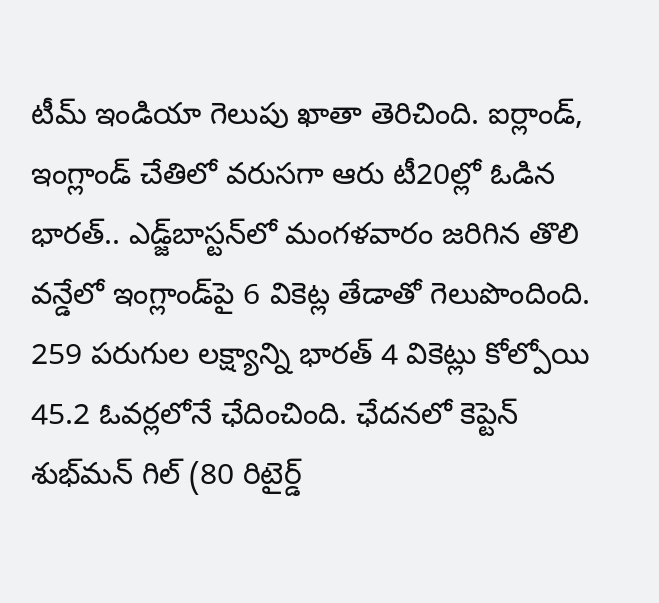టీమ్‌ ఇండియా గెలుపు ఖాతా తెరిచింది. ఐర్లాండ్‌, ఇంగ్లాండ్‌ చేతిలో వరుసగా ఆరు టీ20ల్లో ఓడిన భారత్‌.. ఎడ్జ్‌బాస్టన్‌లో మంగళవారం జరిగిన తొలి వన్డేలో ఇంగ్లాండ్‌పై 6 వికెట్ల తేడాతో గెలుపొందింది. 259 పరుగుల లక్ష్యాన్ని భారత్‌ 4 వికెట్లు కోల్పోయి 45.2 ఓవర్లలోనే ఛేదించింది. ఛేదనలో కెప్టెన్‌ శుభ్‌మన్‌ గిల్‌ (80 రిటైర్డ్‌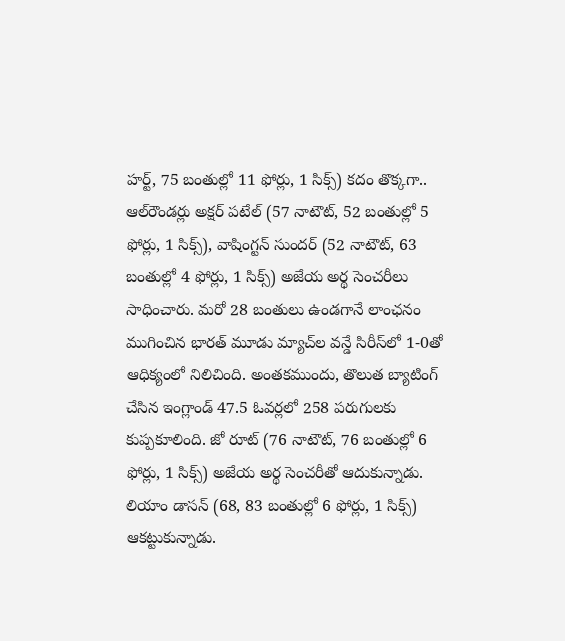హర్ట్‌, 75 బంతుల్లో 11 ఫోర్లు, 1 సిక్స్‌) కదం తొక్కగా.. ఆల్‌రౌండర్లు అక్షర్‌ పటేల్‌ (57 నాటౌట్‌, 52 బంతుల్లో 5 ఫోర్లు, 1 సిక్స్‌), వాషింగ్టన్‌ సుందర్‌ (52 నాటౌట్‌, 63 బంతుల్లో 4 ఫోర్లు, 1 సిక్స్‌) అజేయ అర్థ సెంచరీలు సాధించారు. మరో 28 బంతులు ఉండగానే లాంఛనం ముగించిన భారత్‌ మూడు మ్యాచ్‌ల వన్డే సిరీస్‌లో 1-0తో ఆధిక్యంలో నిలిచింది. అంతకముందు, తొలుత బ్యాటింగ్‌ చేసిన ఇంగ్లాండ్‌ 47.5 ఓవర్లలో 258 పరుగులకు కుప్పకూలింది. జో రూట్‌ (76 నాటౌట్‌, 76 బంతుల్లో 6 ఫోర్లు, 1 సిక్స్‌) అజేయ అర్థ సెంచరీతో ఆదుకున్నాడు. లియాం డాసన్‌ (68, 83 బంతుల్లో 6 ఫోర్లు, 1 సిక్స్‌) ఆకట్టుకున్నాడు.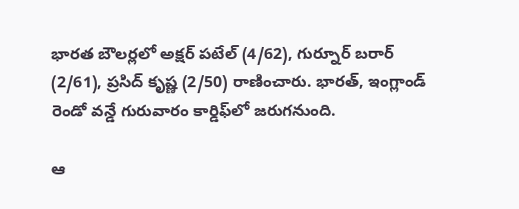భారత బౌలర్లలో అక్షర్‌ పటేల్‌ (4/62), గుర్నూర్‌ బరార్‌ (2/61), ప్రసిద్‌ కృష్ణ (2/50) రాణించారు. భారత్‌, ఇంగ్లాండ్‌ రెండో వన్డే గురువారం కార్డిఫ్‌లో జరుగనుంది.

ఆ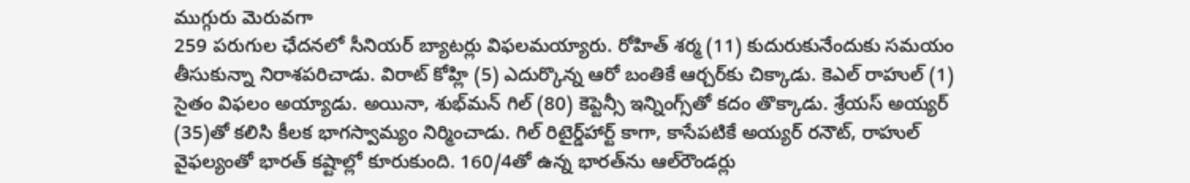ముగ్గురు మెరువగా
259 పరుగుల ఛేదనలో సీనియర్‌ బ్యాటర్లు విఫలమయ్యారు. రోహిత్‌ శర్మ (11) కుదురుకునేందుకు సమయం తీసుకున్నా నిరాశపరిచాడు. విరాట్‌ కోహ్లి (5) ఎదుర్కొన్న ఆరో బంతికే ఆర్చర్‌కు చిక్కాడు. కెఎల్‌ రాహుల్‌ (1) సైతం విఫలం అయ్యాడు. అయినా, శుభ్‌మన్ గిల్‌ (80) కెప్టెన్సీ ఇన్నింగ్స్‌తో కదం తొక్కాడు. శ్రేయస్‌ అయ్యర్‌ (35)తో కలిసి కీలక భాగస్వామ్యం నిర్మించాడు. గిల్‌ రిటైర్డ్‌హార్ట్ కాగా, కాసేపటికే అయ్యర్‌ రనౌట్‌, రాహుల్‌ వైఫల్యంతో భారత్‌ కష్టాల్లో కూరుకుంది. 160/4తో ఉన్న భారత్‌ను ఆల్‌రౌండర్లు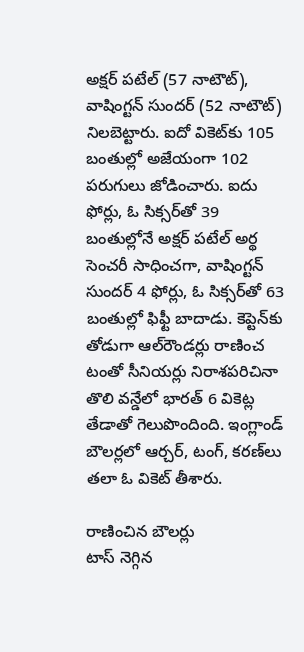అక్షర్‌ పటేల్‌ (57 నాటౌట్‌), వాషింగ్టన్‌ సుందర్‌ (52 నాటౌట్‌) నిలబెట్టారు. ఐదో వికెట్‌కు 105 బంతుల్లో అజేయంగా 102 పరుగులు జోడించారు. ఐదు ఫోర్లు, ఓ సిక్సర్‌తో 39 బంతుల్లోనే అక్షర్‌ పటేల్‌ అర్థ సెంచరీ సాధించగా, వాషింగ్టన్‌ సుందర్‌ 4 ఫోర్లు, ఓ సిక్సర్‌తో 63 బంతుల్లో ఫిఫ్టీ బాదాడు. కెప్టెన్‌కు తోడుగా ఆల్‌రౌండర్లు రాణించ టంతో సీనియర్లు నిరాశపరిచినా తొలి వన్డేలో భారత్‌ 6 వికెట్ల తేడాతో గెలుపొందింది. ఇంగ్లాండ్ బౌలర్లలో ఆర్చర్‌, టంగ్‌, కరణ్‌లు తలా ఓ వికెట్‌ తీశారు.

రాణించిన బౌలర్లు
టాస్‌ నెగ్గిన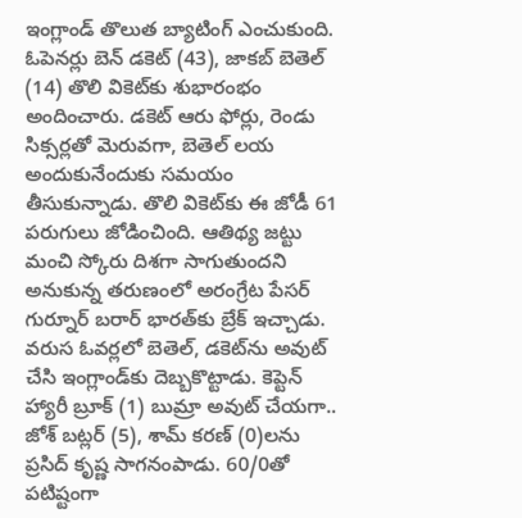ఇంగ్లాండ్‌ తొలుత బ్యాటింగ్‌ ఎంచుకుంది. ఓపెనర్లు బెన్‌ డకెట్‌ (43), జాకబ్‌ బెతెల్‌ (14) తొలి వికెట్‌కు శుభారంభం అందించారు. డకెట్‌ ఆరు ఫోర్లు, రెండు సిక్సర్లతో మెరువగా, బెతెల్‌ లయ అందుకునేందుకు సమయం తీసుకున్నాడు. తొలి వికెట్‌కు ఈ జోడీ 61 పరుగులు జోడించింది. ఆతిథ్య జట్టు మంచి స్కోరు దిశగా సాగుతుందని అనుకున్న తరుణంలో అరంగ్రేట పేసర్‌ గుర్నూర్‌ బరార్‌ భారత్‌కు బ్రేక్‌ ఇచ్చాడు. వరుస ఓవర్లలో బెతెల్‌, డకెట్‌ను అవుట్‌ చేసి ఇంగ్లాండ్‌కు దెబ్బకొట్టాడు. కెప్టెన్‌ హ్యారీ బ్రూక్‌ (1) బుమ్రా అవుట్‌ చేయగా.. జోశ్‌ బట్లర్‌ (5), శామ్‌ కరణ్‌ (0)లను ప్రసిద్‌ కృష్ణ సాగనంపాడు. 60/0తో పటిష్టంగా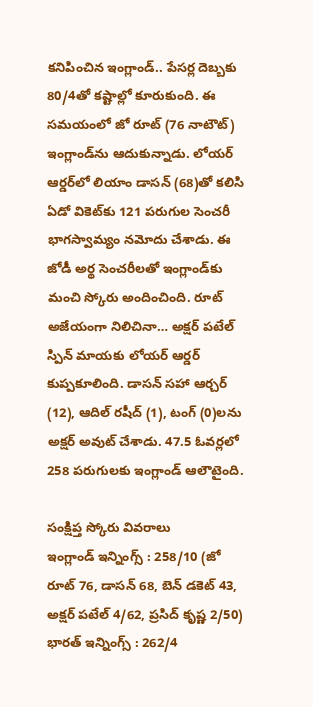కనిపించిన ఇంగ్లాండ్‌.. పేసర్ల దెబ్బకు 80/4తో కష్టాల్లో కూరుకుంది. ఈ సమయంలో జో రూట్‌ (76 నాటౌట్‌) ఇంగ్లాండ్‌ను ఆదుకున్నాడు. లోయర్‌ ఆర్డర్‌లో లియాం డాసన్‌ (68)తో కలిసి ఏడో వికెట్‌కు 121 పరుగుల సెంచరీ భాగస్వామ్యం నమోదు చేశాడు. ఈ జోడీ అర్థ సెంచరీలతో ఇంగ్లాండ్‌కు మంచి స్కోరు అందించింది. రూట్‌ అజేయంగా నిలిచినా… అక్షర్‌ పటేల్ స్పిన్‌ మాయకు లోయర్‌ ఆర్డర్‌ కుప్పకూలింది. డాసన్‌ సహా ఆర్చర్‌ (12), ఆదిల్‌ రషీద్‌ (1), టంగ్‌ (0)లను అక్షర్‌ అవుట్‌ చేశాడు. 47.5 ఓవర్లలో 258 పరుగులకు ఇంగ్లాండ్‌ ఆలౌటైంది.

సంక్షిప్త స్కోరు వివరాలు
ఇంగ్లాండ్‌ ఇన్నింగ్స్‌ : 258/10 (జో రూట్‌ 76, డాసన్‌ 68, బెన్‌ డకెట్‌ 43, అక్షర్‌ పటేల్‌ 4/62, ప్రసిద్‌ కృష్ణ 2/50)
భారత్‌ ఇన్నింగ్స్‌ : 262/4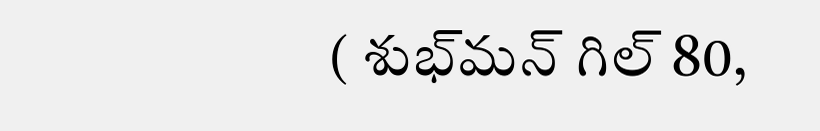( శుభ్‌మన్‌ గిల్‌ 80,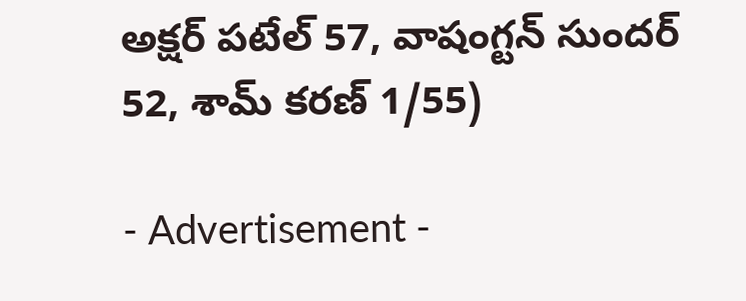అక్షర్‌ పటేల్‌ 57, వాషంగ్టన్‌ సుందర్‌ 52, శామ్‌ కరణ్‌ 1/55)

- Advertisement -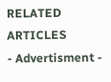RELATED ARTICLES
- Advertisment -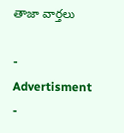తాజా వార్తలు

- Advertisment -